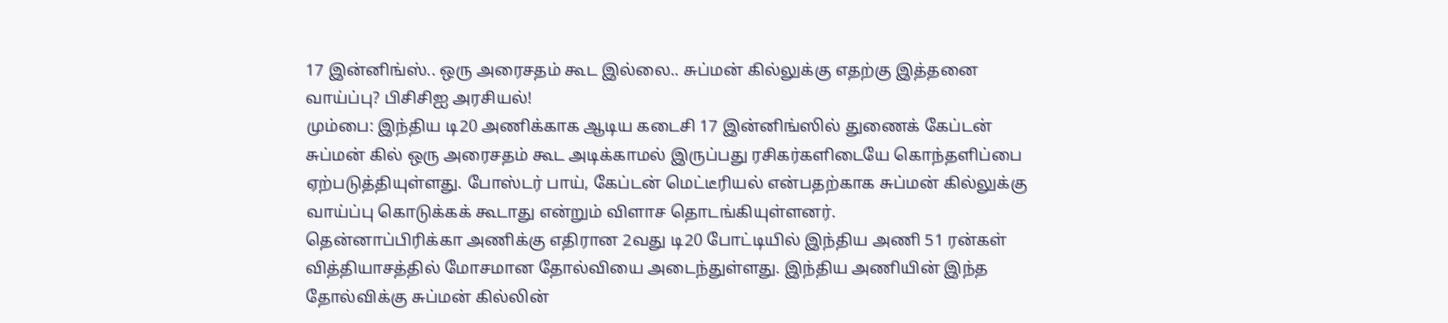17 இன்னிங்ஸ்.. ஒரு அரைசதம் கூட இல்லை.. சுப்மன் கில்லுக்கு எதற்கு இத்தனை வாய்ப்பு? பிசிசிஐ அரசியல்!
மும்பை: இந்திய டி20 அணிக்காக ஆடிய கடைசி 17 இன்னிங்ஸில் துணைக் கேப்டன் சுப்மன் கில் ஒரு அரைசதம் கூட அடிக்காமல் இருப்பது ரசிகர்களிடையே கொந்தளிப்பை ஏற்படுத்தியுள்ளது. போஸ்டர் பாய், கேப்டன் மெட்டீரியல் என்பதற்காக சுப்மன் கில்லுக்கு வாய்ப்பு கொடுக்கக் கூடாது என்றும் விளாச தொடங்கியுள்ளனர்.
தென்னாப்பிரிக்கா அணிக்கு எதிரான 2வது டி20 போட்டியில் இந்திய அணி 51 ரன்கள் வித்தியாசத்தில் மோசமான தோல்வியை அடைந்துள்ளது. இந்திய அணியின் இந்த தோல்விக்கு சுப்மன் கில்லின்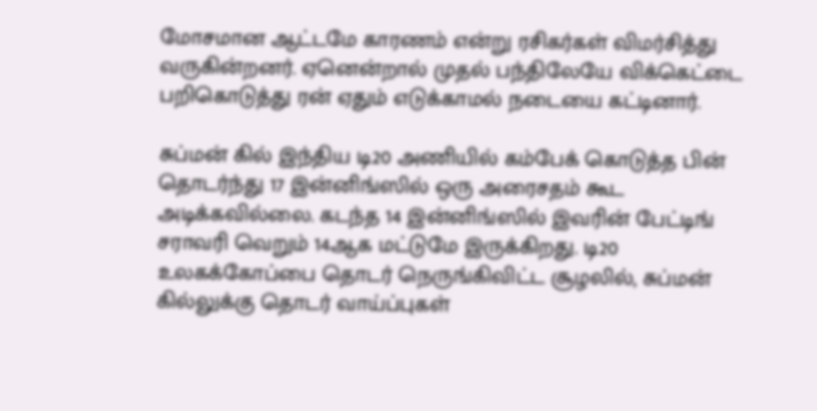மோசமான ஆட்டமே காரணம் என்று ரசிகர்கள் விமர்சித்து வருகின்றனர். ஏனென்றால் முதல் பந்திலேயே விக்கெட்டை பறிகொடுத்து ரன் ஏதும் எடுக்காமல் நடையை கட்டினார்.

சுப்மன் கில் இந்திய டி20 அணியில் கம்பேக் கொடுத்த பின் தொடர்ந்து 17 இன்னிங்ஸில் ஒரு அரைசதம் கூட அடிக்கவில்லை. கடந்த 14 இன்னிங்ஸில் இவரின் பேட்டிங் சராவரி வெறும் 14ஆக மட்டுமே இருக்கிறது. டி20 உலகக்கோப்பை தொடர் நெருங்கிவிட்ட சூழலில், சுப்மன் கில்லுக்கு தொடர் வாய்ப்புகள்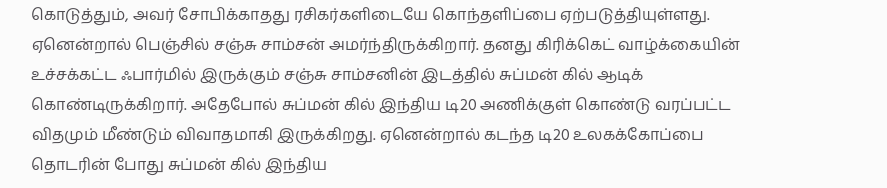கொடுத்தும், அவர் சோபிக்காதது ரசிகர்களிடையே கொந்தளிப்பை ஏற்படுத்தியுள்ளது.
ஏனென்றால் பெஞ்சில் சஞ்சு சாம்சன் அமர்ந்திருக்கிறார். தனது கிரிக்கெட் வாழ்க்கையின் உச்சக்கட்ட ஃபார்மில் இருக்கும் சஞ்சு சாம்சனின் இடத்தில் சுப்மன் கில் ஆடிக் கொண்டிருக்கிறார். அதேபோல் சுப்மன் கில் இந்திய டி20 அணிக்குள் கொண்டு வரப்பட்ட விதமும் மீண்டும் விவாதமாகி இருக்கிறது. ஏனென்றால் கடந்த டி20 உலகக்கோப்பை தொடரின் போது சுப்மன் கில் இந்திய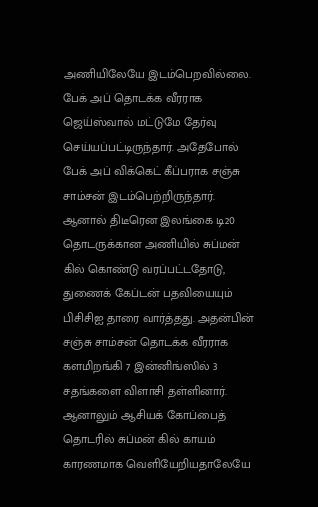அணியிலேயே இடம்பெறவில்லை.
பேக் அப் தொடக்க வீரராக ஜெய்ஸ்வால் மட்டுமே தேர்வு செய்யப்பட்டிருந்தார். அதேபோல் பேக் அப் விக்கெட் கீப்பராக சஞ்சு சாம்சன் இடம்பெற்றிருந்தார். ஆனால் திடீரென இலங்கை டி20 தொடருக்கான அணியில் சுப்மன் கில் கொண்டு வரப்பட்டதோடு, துணைக் கேப்டன் பதவியையும் பிசிசிஐ தாரை வார்த்தது. அதன்பின் சஞ்சு சாம்சன் தொடக்க வீரராக களமிறங்கி 7 இன்னிங்ஸில் 3 சதங்களை விளாசி தள்ளினார்.
ஆனாலும் ஆசியக் கோப்பைத் தொடரில் சுப்மன் கில் காயம் காரணமாக வெளியேறியதாலேயே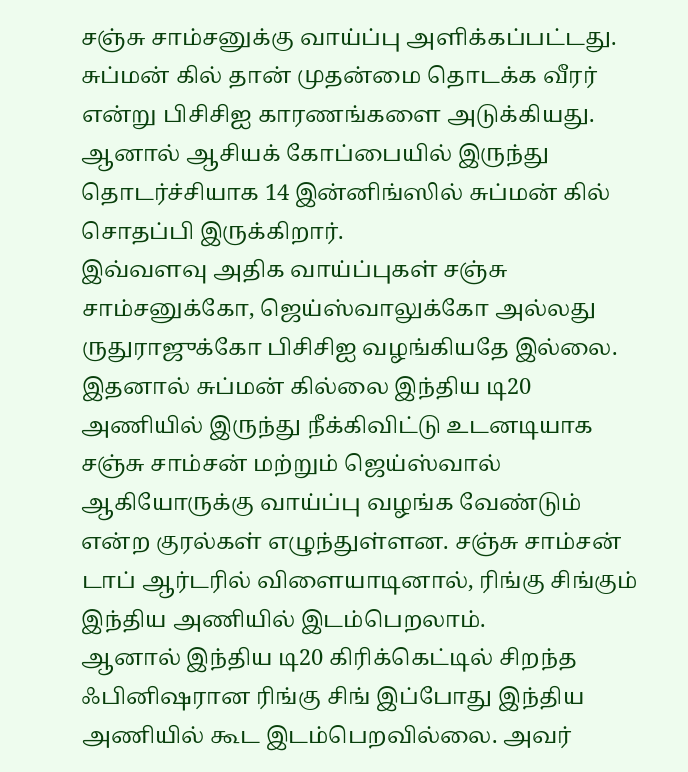சஞ்சு சாம்சனுக்கு வாய்ப்பு அளிக்கப்பட்டது. சுப்மன் கில் தான் முதன்மை தொடக்க வீரர் என்று பிசிசிஐ காரணங்களை அடுக்கியது. ஆனால் ஆசியக் கோப்பையில் இருந்து தொடர்ச்சியாக 14 இன்னிங்ஸில் சுப்மன் கில் சொதப்பி இருக்கிறார்.
இவ்வளவு அதிக வாய்ப்புகள் சஞ்சு சாம்சனுக்கோ, ஜெய்ஸ்வாலுக்கோ அல்லது ருதுராஜுக்கோ பிசிசிஐ வழங்கியதே இல்லை. இதனால் சுப்மன் கில்லை இந்திய டி20 அணியில் இருந்து நீக்கிவிட்டு உடனடியாக சஞ்சு சாம்சன் மற்றும் ஜெய்ஸ்வால் ஆகியோருக்கு வாய்ப்பு வழங்க வேண்டும் என்ற குரல்கள் எழுந்துள்ளன. சஞ்சு சாம்சன் டாப் ஆர்டரில் விளையாடினால், ரிங்கு சிங்கும் இந்திய அணியில் இடம்பெறலாம்.
ஆனால் இந்திய டி20 கிரிக்கெட்டில் சிறந்த ஃபினிஷரான ரிங்கு சிங் இப்போது இந்திய அணியில் கூட இடம்பெறவில்லை. அவர்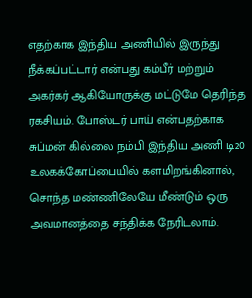எதற்காக இந்திய அணியில் இருந்து நீக்கப்பட்டார் என்பது கம்பீர் மற்றும் அகர்கர் ஆகியோருக்கு மட்டுமே தெரிந்த ரகசியம். போஸ்டர் பாய் என்பதற்காக சுப்மன் கில்லை நம்பி இந்திய அணி டி20 உலகக்கோப்பையில் களமிறங்கினால், சொந்த மண்ணிலேயே மீண்டும் ஒரு அவமானத்தை சந்திக்க நேரிடலாம்.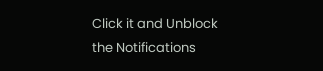Click it and Unblock the Notifications